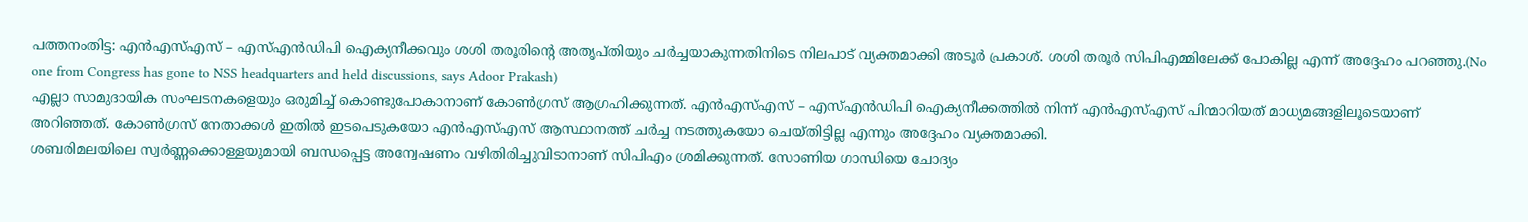പത്തനംതിട്ട: എൻഎസ്എസ് – എസ്എൻഡിപി ഐക്യനീക്കവും ശശി തരൂരിന്റെ അതൃപ്തിയും ചർച്ചയാകുന്നതിനിടെ നിലപാട് വ്യക്തമാക്കി അടൂർ പ്രകാശ്. ശശി തരൂർ സിപിഎമ്മിലേക്ക് പോകില്ല എന്ന് അദ്ദേഹം പറഞ്ഞു.(No one from Congress has gone to NSS headquarters and held discussions, says Adoor Prakash)
എല്ലാ സാമുദായിക സംഘടനകളെയും ഒരുമിച്ച് കൊണ്ടുപോകാനാണ് കോൺഗ്രസ് ആഗ്രഹിക്കുന്നത്. എൻഎസ്എസ് – എസ്എൻഡിപി ഐക്യനീക്കത്തിൽ നിന്ന് എൻഎസ്എസ് പിന്മാറിയത് മാധ്യമങ്ങളിലൂടെയാണ് അറിഞ്ഞത്. കോൺഗ്രസ് നേതാക്കൾ ഇതിൽ ഇടപെടുകയോ എൻഎസ്എസ് ആസ്ഥാനത്ത് ചർച്ച നടത്തുകയോ ചെയ്തിട്ടില്ല എന്നും അദ്ദേഹം വ്യക്തമാക്കി.
ശബരിമലയിലെ സ്വർണ്ണക്കൊള്ളയുമായി ബന്ധപ്പെട്ട അന്വേഷണം വഴിതിരിച്ചുവിടാനാണ് സിപിഎം ശ്രമിക്കുന്നത്. സോണിയ ഗാന്ധിയെ ചോദ്യം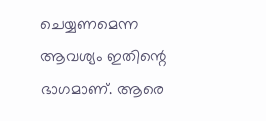ചെയ്യണമെന്ന ആവശ്യം ഇതിന്റെ ഭാഗമാണ്. ആരെ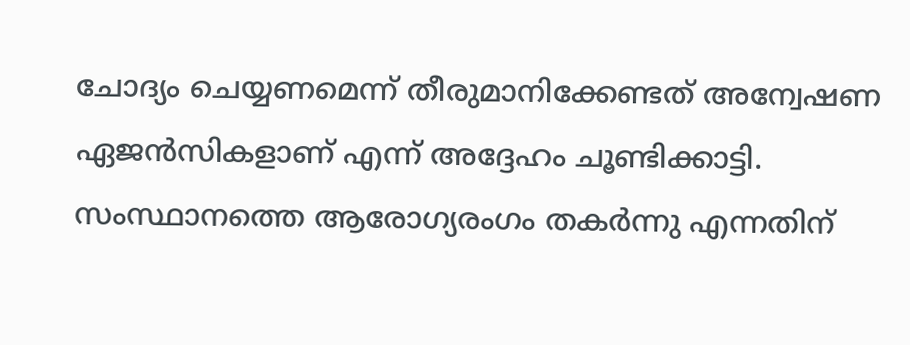ചോദ്യം ചെയ്യണമെന്ന് തീരുമാനിക്കേണ്ടത് അന്വേഷണ ഏജൻസികളാണ് എന്ന് അദ്ദേഹം ചൂണ്ടിക്കാട്ടി.
സംസ്ഥാനത്തെ ആരോഗ്യരംഗം തകർന്നു എന്നതിന്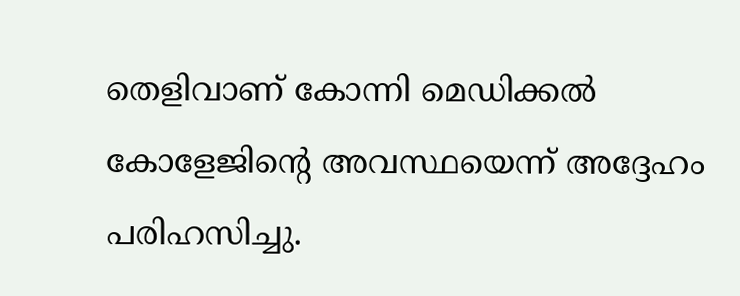തെളിവാണ് കോന്നി മെഡിക്കൽ കോളേജിന്റെ അവസ്ഥയെന്ന് അദ്ദേഹം പരിഹസിച്ചു.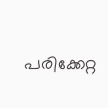പരിക്കേറ്റ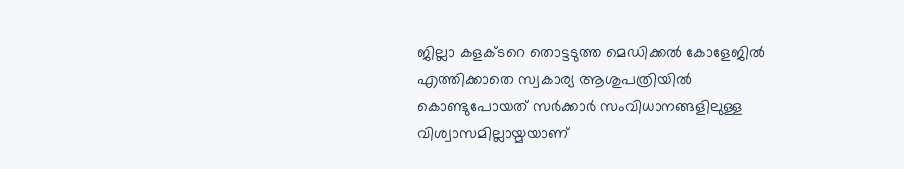ജില്ലാ കളക്ടറെ തൊട്ടടുത്ത മെഡിക്കൽ കോളേജിൽ എത്തിക്കാതെ സ്വകാര്യ ആശുപത്രിയിൽ കൊണ്ടുപോയത് സർക്കാർ സംവിധാനങ്ങളിലുള്ള വിശ്വാസമില്ലായ്മയാണ്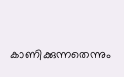കാണിക്കുന്നതെന്നും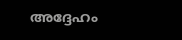അദ്ദേഹം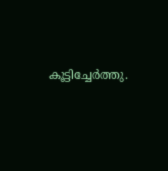കൂട്ടിച്ചേർത്തു.